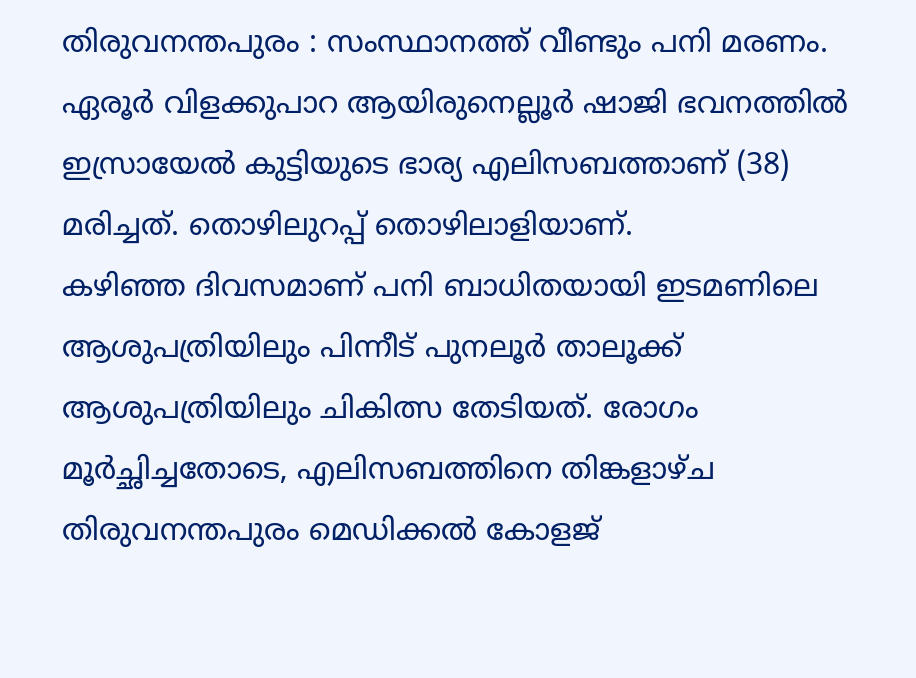തിരുവനന്തപുരം : സംസ്ഥാനത്ത് വീണ്ടും പനി മരണം. ഏരൂർ വിളക്കുപാറ ആയിരുനെല്ലൂർ ഷാജി ഭവനത്തിൽ ഇസ്രായേൽ കുട്ടിയുടെ ഭാര്യ എലിസബത്താണ് (38) മരിച്ചത്. തൊഴിലുറപ്പ് തൊഴിലാളിയാണ്.
കഴിഞ്ഞ ദിവസമാണ് പനി ബാധിതയായി ഇടമണിലെ ആശുപത്രിയിലും പിന്നീട് പുനലൂർ താലൂക്ക് ആശുപത്രിയിലും ചികിത്സ തേടിയത്. രോഗം മൂർച്ഛിച്ചതോടെ, എലിസബത്തിനെ തിങ്കളാഴ്ച തിരുവനന്തപുരം മെഡിക്കൽ കോളജ്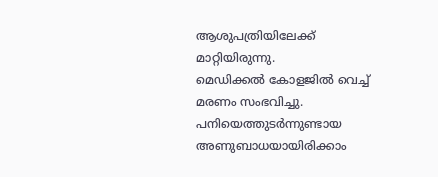ആശുപത്രിയിലേക്ക് മാറ്റിയിരുന്നു.
മെഡിക്കൽ കോളജിൽ വെച്ച് മരണം സംഭവിച്ചു. പനിയെത്തുടർന്നുണ്ടായ അണുബാധയായിരിക്കാം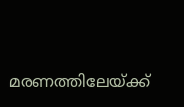മരണത്തിലേയ്ക്ക്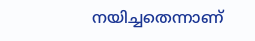നയിച്ചതെന്നാണ്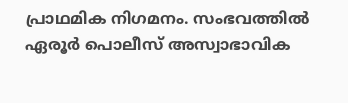പ്രാഥമിക നിഗമനം. സംഭവത്തിൽ ഏരൂർ പൊലീസ് അസ്വാഭാവിക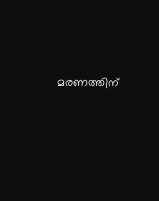മരണത്തിന്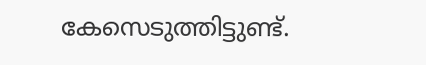കേസെടുത്തിട്ടുണ്ട്.